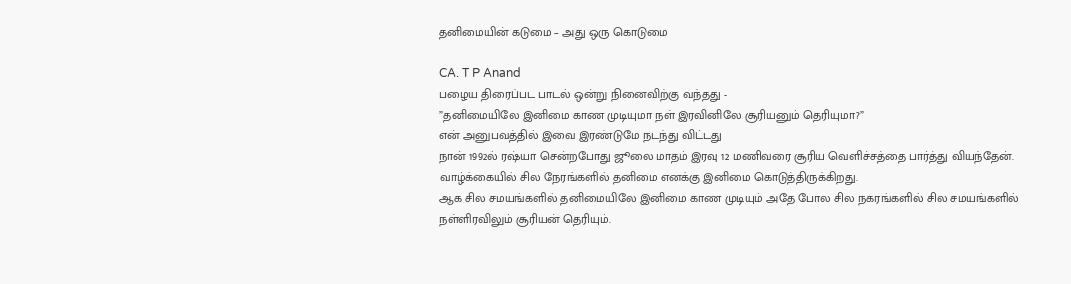தனிமையின் கடுமை – அது ஒரு கொடுமை

CA. T P Anand
பழைய திரைப்பட பாடல் ஒன்று நினைவிற்கு வந்தது -
”தனிமையிலே இனிமை காண முடியுமா நள் இரவினிலே சூரியனும் தெரியுமா?”
என் அனுபவத்தில் இவை இரண்டுமே நடந்து விட்டது
நான் 1992ல் ரஷ்யா சென்றபோது ஜூலை மாதம் இரவு 12 மணிவரை சூரிய வெளிச்சத்தை பார்த்து வியந்தேன்.
வாழ்க்கையில் சில நேரங்களில் தனிமை எனக்கு இனிமை கொடுத்திருக்கிறது.
ஆக சில சமயங்களில் தனிமையிலே இனிமை காண முடியும் அதே போல சில நகரங்களில் சில சமயங்களில் நள்ளிரவிலும் சூரியன் தெரியும்.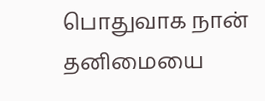பொதுவாக நான் தனிமையை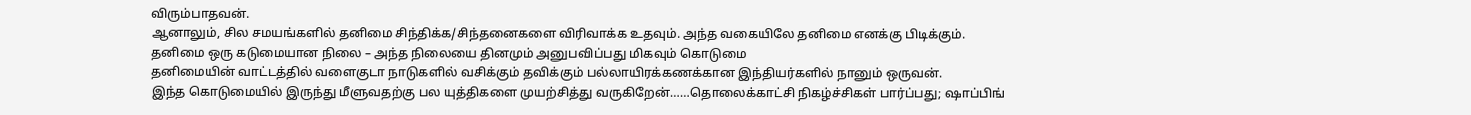விரும்பாதவன்.
ஆனாலும், சில சமயங்களில் தனிமை சிந்திக்க/சிந்தனைகளை விரிவாக்க உதவும். அந்த வகையிலே தனிமை எனக்கு பிடிக்கும்.
தனிமை ஒரு கடுமையான நிலை – அந்த நிலையை தினமும் அனுபவிப்பது மிகவும் கொடுமை
தனிமையின் வாட்டத்தில் வளைகுடா நாடுகளில் வசிக்கும் தவிக்கும் பல்லாயிரக்கணக்கான இந்தியர்களில் நானும் ஒருவன்.
இந்த கொடுமையில் இருந்து மீளுவதற்கு பல யுத்திகளை முயற்சித்து வருகிறேன்……தொலைக்காட்சி நிகழ்ச்சிகள் பார்ப்பது; ஷாப்பிங்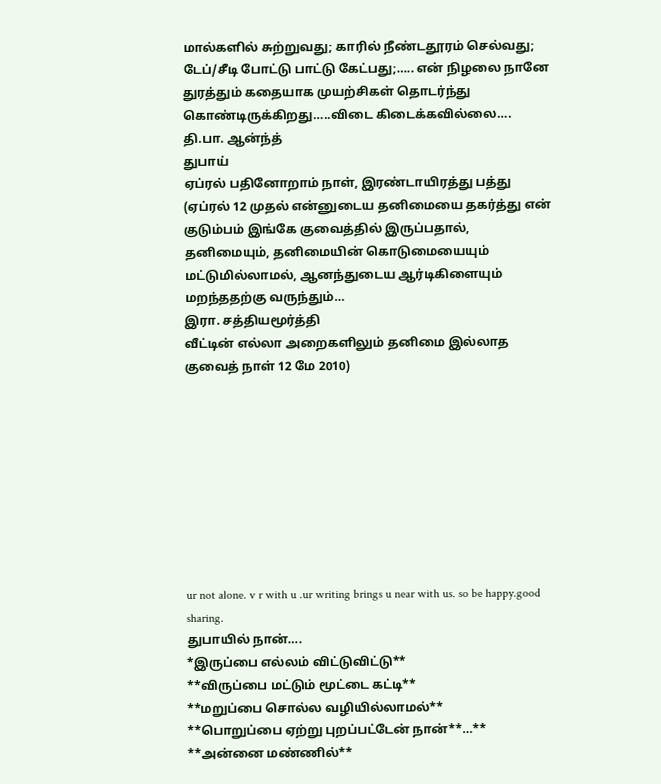மால்களில் சுற்றுவது; காரில் நீண்டதூரம் செல்வது; டேப்/சீடி போட்டு பாட்டு கேட்பது;….. என் நிழலை நானே துரத்தும் கதையாக முயற்சிகள் தொடர்ந்து கொண்டிருக்கிறது…..விடை கிடைக்கவில்லை….
தி.பா. ஆன்ந்த்
துபாய்
ஏப்ரல் பதினோறாம் நாள், இரண்டாயிரத்து பத்து
(ஏப்ரல் 12 முதல் என்னுடைய தனிமையை தகர்த்து என் குடும்பம் இங்கே குவைத்தில் இருப்பதால், தனிமையும், தனிமையின் கொடுமையையும் மட்டுமில்லாமல், ஆனந்துடைய ஆர்டிகிளையும் மறந்ததற்கு வருந்தும்…
இரா. சத்தியமூர்த்தி
வீட்டின் எல்லா அறைகளிலும் தனிமை இல்லாத
குவைத் நாள் 12 மே 2010)









ur not alone. v r with u .ur writing brings u near with us. so be happy.good sharing.
துபாயில் நான்….
*இருப்பை எல்லம் விட்டுவிட்டு**
**விருப்பை மட்டும் மூட்டை கட்டி**
**மறுப்பை சொல்ல வழியில்லாமல்**
**பொறுப்பை ஏற்று புறப்பட்டேன் நான்**…**
**அன்னை மண்ணில்**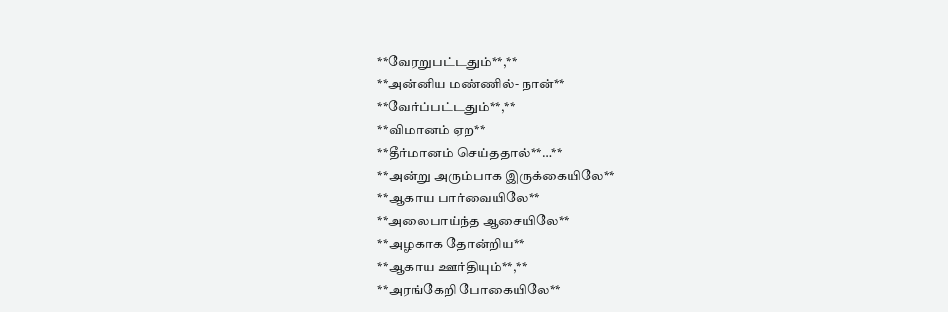**வேரறுபட்டதும்**,**
**அன்னிய மண்ணில்- நான்**
**வேர்ப்பட்டதும்**,**
**விமானம் ஏற**
**தீர்மானம் செய்ததால்**…**
**அன்று அரும்பாக இருக்கையிலே**
**ஆகாய பார்வையிலே**
**அலைபாய்ந்த ஆசையிலே**
**அழகாக தோன்றிய**
**ஆகாய ஊர்தியும்**,**
**அரங்கேறி போகையிலே**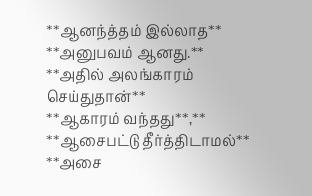**ஆனந்த்தம் இல்லாத**
**அனுபவம் ஆனது.**
**அதில் அலங்காரம் செய்துதான்**
**ஆகாரம் வந்தது**,**
**ஆசைபட்டு தீர்த்திடாமல்**
**அசை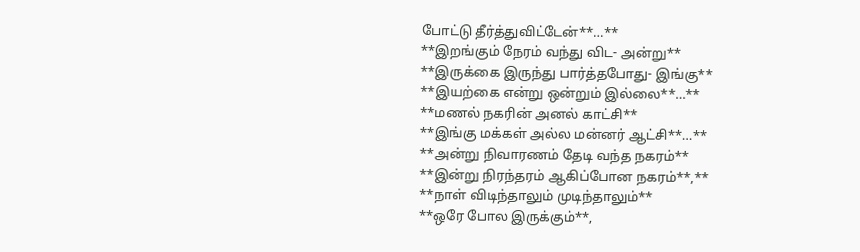போட்டு தீர்த்துவிட்டேன்**…**
**இறங்கும் நேரம் வந்து விட- அன்று**
**இருக்கை இருந்து பார்த்தபோது- இங்கு**
**இயற்கை என்று ஒன்றும் இல்லை**…**
**மணல் நகரின் அனல் காட்சி**
**இங்கு மக்கள் அல்ல மன்னர் ஆட்சி**…**
**அன்று நிவாரணம் தேடி வந்த நகரம்**
**இன்று நிரந்தரம் ஆகிப்போன நகரம்**,**
**நாள் விடிந்தாலும் முடிந்தாலும்**
**ஒரே போல இருக்கும்**,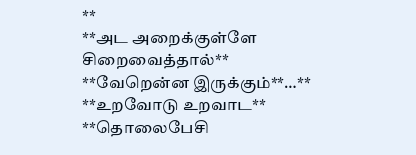**
**அட அறைக்குள்ளே சிறைவைத்தால்**
**வேறென்ன இருக்கும்**…**
**உறவோடு உறவாட**
**தொலைபேசி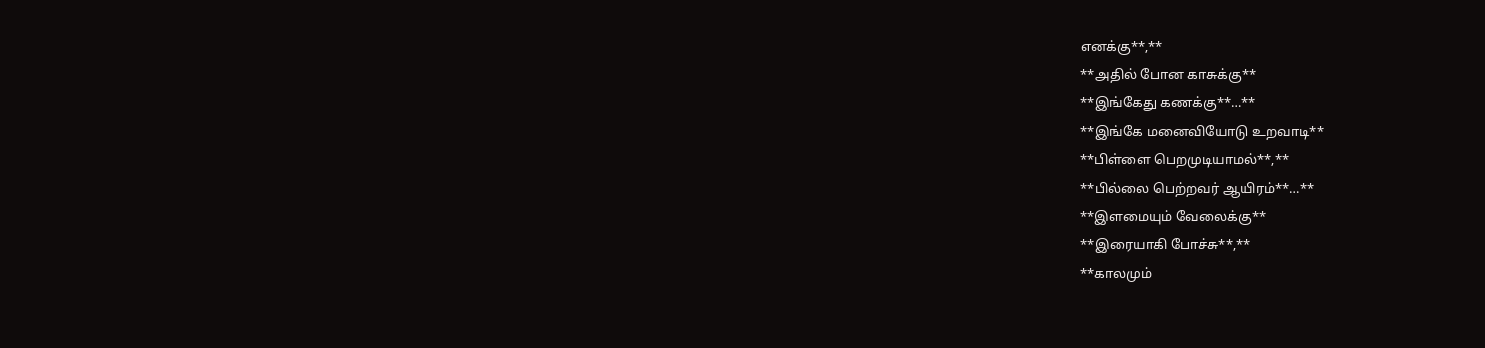எனக்கு**,**
**அதில் போன காசுக்கு**
**இங்கேது கணக்கு**…**
**இங்கே மனைவியோடு உறவாடி**
**பிள்ளை பெறமுடியாமல்**,**
**பில்லை பெற்றவர் ஆயிரம்**…**
**இளமையும் வேலைக்கு**
**இரையாகி போச்சு**,**
**காலமும்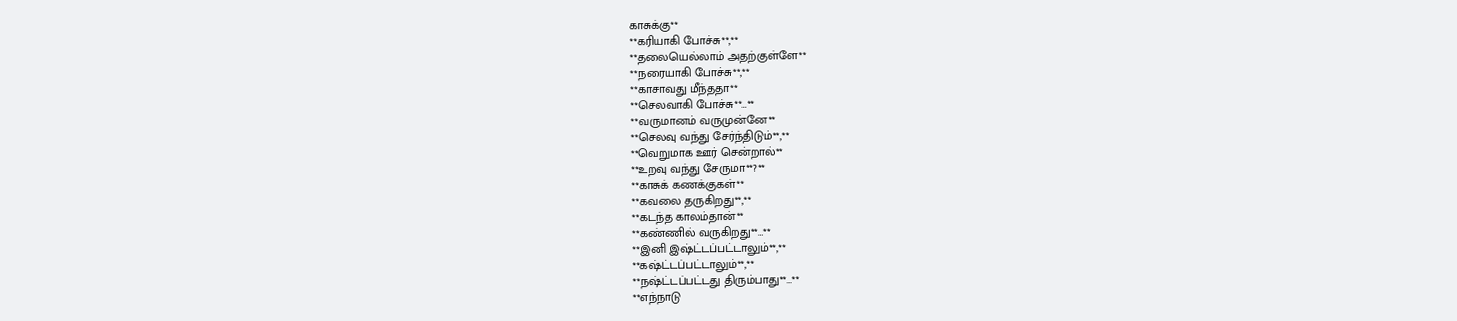காசுக்கு**
**கரியாகி போச்சு**,**
**தலையெல்லாம் அதற்குள்ளே**
**நரையாகி போச்சு**,**
**காசாவது மீந்ததா**
**செலவாகி போச்சு**…**
**வருமானம் வருமுன்னே**
**செலவு வந்து சேர்ந்திடும்**,**
**வெறுமாக ஊர் சென்றால்**
**உறவு வந்து சேருமா**?**
**காசுக் கணக்குகள்**
**கவலை தருகிறது**,**
**கடந்த காலம்தான்**
**கண்ணில் வருகிறது**…**
**இனி இஷ்ட்டப்பட்டாலும்**,**
**கஷ்ட்டப்பட்டாலும்**,**
**நஷ்ட்டப்பட்டது திரும்பாது**…**
**எந்நாடு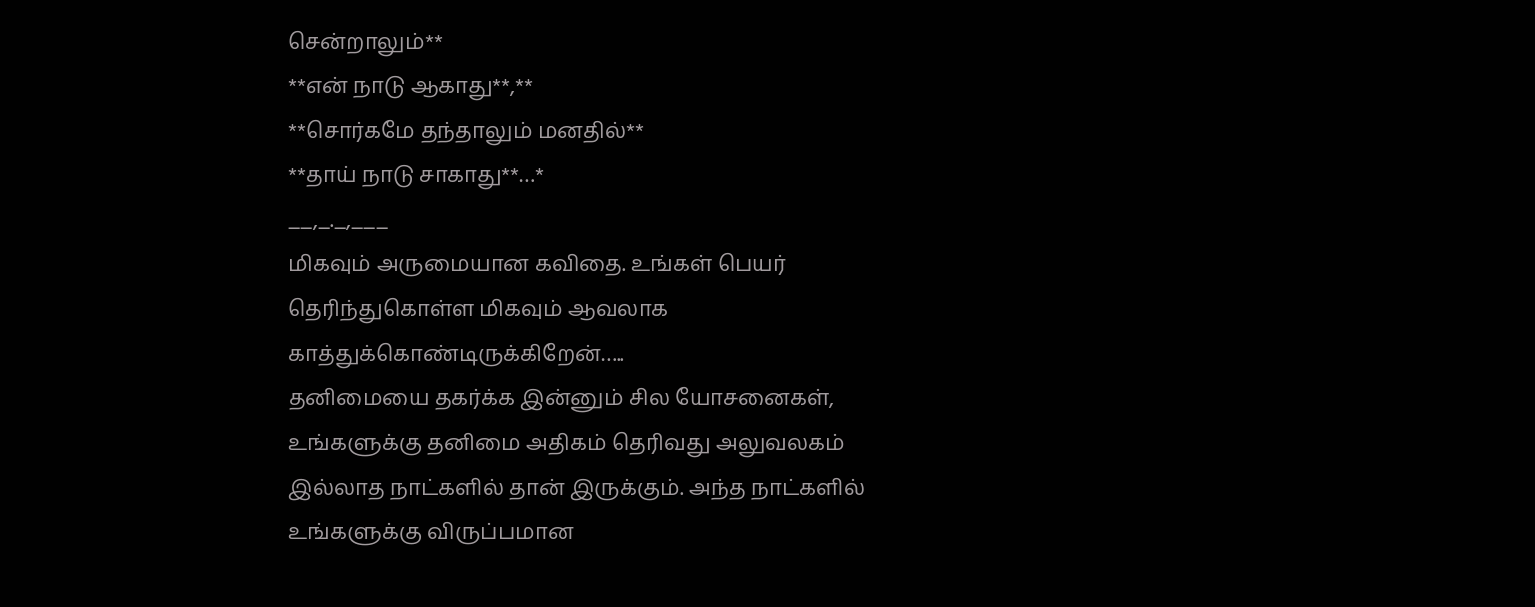சென்றாலும்**
**என் நாடு ஆகாது**,**
**சொர்கமே தந்தாலும் மனதில்**
**தாய் நாடு சாகாது**…*
__,_._,___
மிகவும் அருமையான கவிதை. உங்கள் பெயர் தெரிந்துகொள்ள மிகவும் ஆவலாக காத்துக்கொண்டிருக்கிறேன்…..
தனிமையை தகர்க்க இன்னும் சில யோசனைகள், உங்களுக்கு தனிமை அதிகம் தெரிவது அலுவலகம் இல்லாத நாட்களில் தான் இருக்கும். அந்த நாட்களில் உங்களுக்கு விருப்பமான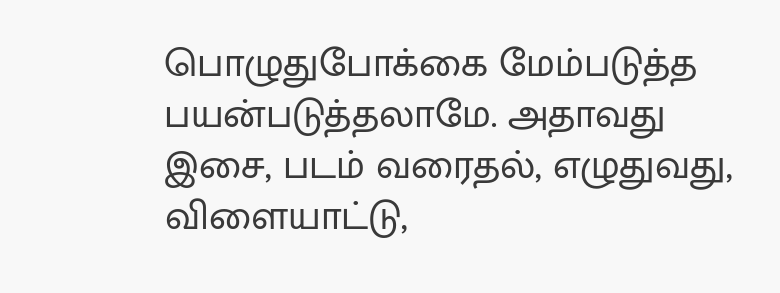பொழுதுபோக்கை மேம்படுத்த பயன்படுத்தலாமே. அதாவது இசை, படம் வரைதல், எழுதுவது, விளையாட்டு,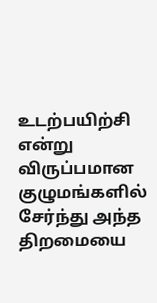உடற்பயிற்சி என்று விருப்பமான குழுமங்களில் சேர்ந்து அந்த திறமையை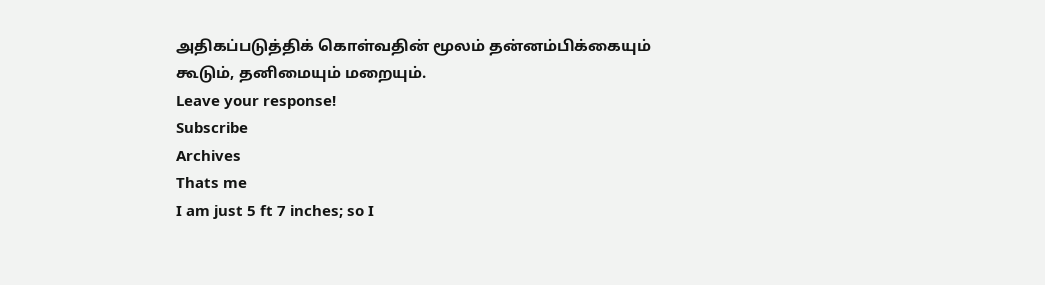அதிகப்படுத்திக் கொள்வதின் மூலம் தன்னம்பிக்கையும் கூடும், தனிமையும் மறையும்.
Leave your response!
Subscribe
Archives
Thats me
I am just 5 ft 7 inches; so I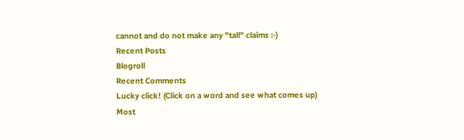cannot and do not make any "tall" claims :-)
Recent Posts
Blogroll
Recent Comments
Lucky click! (Click on a word and see what comes up)
Most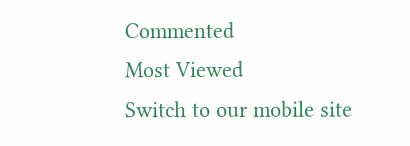Commented
Most Viewed
Switch to our mobile site